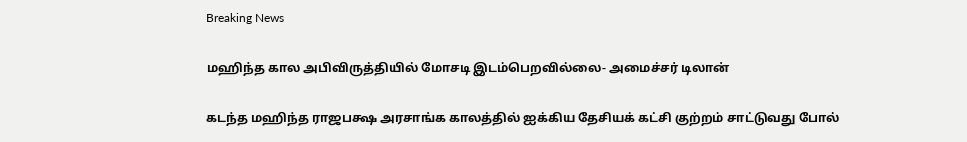Breaking News

மஹிந்த கால அபிவிருத்தியில் மோசடி இடம்பெறவில்லை- அமைச்சர் டிலான்

கடந்த மஹிந்த ராஜபக்ஷ அரசாங்க காலத்தில் ஐக்கிய தேசியக் கட்சி குற்றம் சாட்டுவது போல்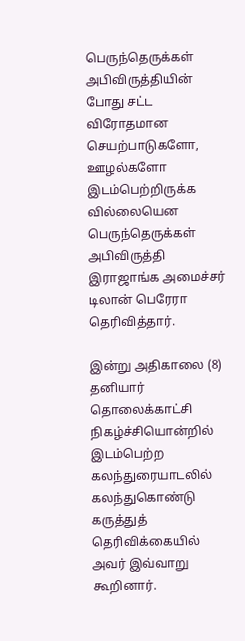பெருந்தெருக்கள் அபிவிருத்தியின் போது சட்ட விரோதமான செயற்பாடுகளோ, ஊழல்களோ இடம்பெற்றிருக்க வில்லையென பெருந்தெருக்கள் அபிவிருத்தி இராஜாங்க அமைச்சர் டிலான் பெரேரா தெரிவித்தார்.

இன்று அதிகாலை (8) தனியார் தொலைக்காட்சி நிகழ்ச்சியொன்றில் இடம்பெற்ற கலந்துரையாடலில் கலந்துகொண்டு கருத்துத் தெரிவிக்கையில் அவர் இவ்வாறு கூறினார்.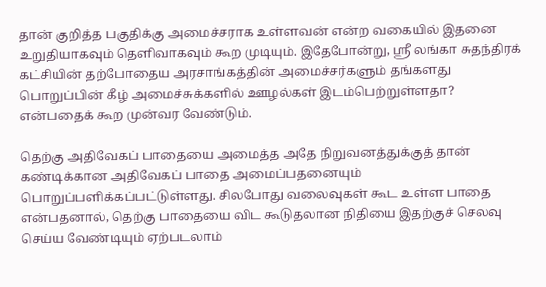தான் குறித்த பகுதிக்கு அமைச்சராக உள்ளவன் என்ற வகையில் இதனை உறுதியாகவும் தெளிவாகவும் கூற முடியும். இதேபோன்று, ஸ்ரீ லங்கா சுதந்திரக் கட்சியின் தற்போதைய அரசாங்கத்தின் அமைச்சர்களும் தங்களது பொறுப்பின் கீழ் அமைச்சுக்களில் ஊழல்கள் இடம்பெற்றுள்ளதா? என்பதைக் கூற முன்வர வேண்டும்.

தெற்கு அதிவேகப் பாதையை அமைத்த அதே நிறுவனத்துக்குத் தான் கண்டிக்கான அதிவேகப் பாதை அமைப்பதனையும் பொறுப்பளிக்கப்பட்டுள்ளது. சிலபோது வலைவுகள் கூட உள்ள பாதை என்பதனால், தெற்கு பாதையை விட கூடுதலான நிதியை இதற்குச் செலவு செய்ய வேண்டியும் ஏற்படலாம்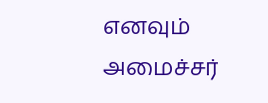எனவும் அமைச்சர்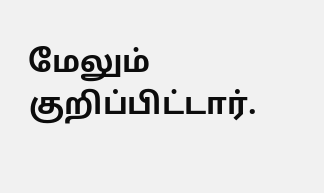மேலும் குறிப்பிட்டார்.